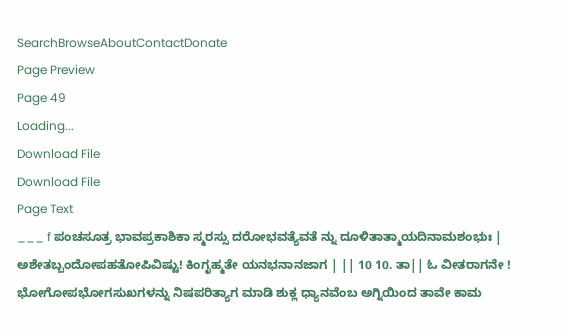SearchBrowseAboutContactDonate
Page Preview
Page 49
Loading...
Download File
Download File
Page Text
___ f ಪಂಚಸೂತ್ರ ಭಾವಪ್ರಕಾಶಿಕಾ ಸ್ಮರಸ್ಸು ದರೋಭವತ್ಯೆವತೆ ನ್ನು ದೂಳಿತಾತ್ಮಾಯದಿನಾಮಶಂಭುಃ | ಅಶೇತಬ್ಬಂದೋಪಹತೋಪಿವಿಷ್ಟು! ಕಿಂಗೃಹ್ಮತೇ ಯನಭನಾನಜಾಗ | || 10 10. ತಾ|| ಓ ವೀತರಾಗನೇ ! ಭೋಗೋಪಭೋಗಸುಖಗಳನ್ನು ನಿಷಪರಿತ್ಯಾಗ ಮಾಡಿ ಶುಕ್ಲ ಧ್ಯಾನವೆಂಬ ಅಗ್ನಿಯಿಂದ ತಾವೇ ಕಾಮ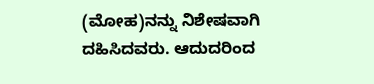(ಮೋಹ)ನನ್ನು ನಿಶೇಷವಾಗಿ ದಹಿಸಿದವರು. ಆದುದರಿಂದ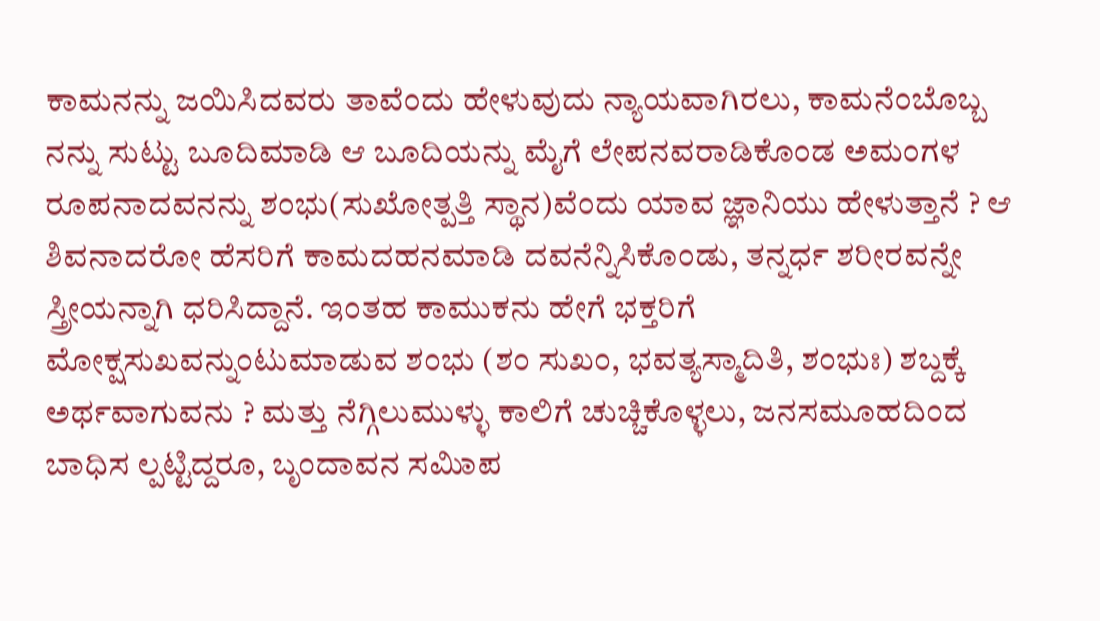ಕಾಮನನ್ನು ಜಯಿಸಿದವರು ತಾವೆಂದು ಹೇಳುವುದು ನ್ಯಾಯವಾಗಿರಲು, ಕಾಮನೆಂಬೊಬ್ಬ ನನ್ನು ಸುಟ್ಟು ಬೂದಿಮಾಡಿ ಆ ಬೂದಿಯನ್ನು ಮೈಗೆ ಲೇಪನವರಾಡಿಕೊಂಡ ಅಮಂಗಳ ರೂಪನಾದವನನ್ನು ಶಂಭು(ಸುಖೋತ್ಪತ್ತಿ ಸ್ಥಾನ)ವೆಂದು ಯಾವ ಜ್ಞಾನಿಯು ಹೇಳುತ್ತಾನೆ ? ಆ ಶಿವನಾದರೋ ಹೆಸರಿಗೆ ಕಾಮದಹನಮಾಡಿ ದವನೆನ್ನಿಸಿಕೊಂಡು, ತನ್ನರ್ಧ ಶರೀರವನ್ನೇ ಸ್ತ್ರೀಯನ್ನಾಗಿ ಧರಿಸಿದ್ದಾನೆ. ಇಂತಹ ಕಾಮುಕನು ಹೇಗೆ ಭಕ್ತರಿಗೆ ಮೋಕ್ಷಸುಖವನ್ನುಂಟುಮಾಡುವ ಶಂಭು (ಶಂ ಸುಖಂ, ಭವತ್ಯಸ್ಮಾದಿತಿ, ಶಂಭುಃ) ಶಬ್ದಕ್ಕೆ ಅರ್ಥವಾಗುವನು ? ಮತ್ತು ನೆಗ್ಗಿಲುಮುಳ್ಳು ಕಾಲಿಗೆ ಚುಚ್ಚಿಕೊಳ್ಳಲು, ಜನಸಮೂಹದಿಂದ ಬಾಧಿಸ ಲ್ಪಟ್ಟಿದ್ದರೂ, ಬೃಂದಾವನ ಸಮಿಾಪ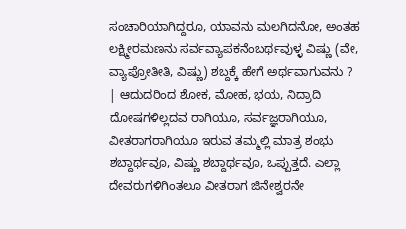ಸಂಚಾರಿಯಾಗಿದ್ದರೂ, ಯಾವನು ಮಲಗಿದನೋ, ಅಂತಹ ಲಕ್ಷ್ಮೀರಮಣನು ಸರ್ವವ್ಯಾಪಕನೆಂಬರ್ಥವುಳ್ಳ ವಿಷ್ಣು (ವೇ, ವ್ಯಾಪ್ರೋತೀತಿ, ವಿಷ್ಣು) ಶಬ್ದಕ್ಕೆ ಹೇಗೆ ಅರ್ಥವಾಗುವನು ? | ಆದುದರಿಂದ ಶೋಕ, ಮೋಹ, ಭಯ, ನಿದ್ರಾದಿ ದೋಷಗಳಿಲ್ಲದವ ರಾಗಿಯೂ, ಸರ್ವಜ್ಞರಾಗಿಯೂ, ವೀತರಾಗರಾಗಿಯೂ ಇರುವ ತಮ್ಮಲ್ಲಿ ಮಾತ್ರ ಶಂಭು ಶಬ್ದಾರ್ಥವೂ, ವಿಷ್ಣು ಶಬ್ದಾರ್ಥವೂ, ಒಪ್ಪುತ್ತದೆ. ಎಲ್ಲಾ ದೇವರುಗಳಿಗಿಂತಲೂ ವೀತರಾಗ ಜಿನೇಶ್ವರನೇ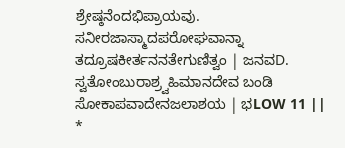ಶ್ರೇಷ್ಠನೆಂದಭಿಪ್ರಾಯವು. ಸನೀರಜಾಸ್ಮಾದಪರೋಘವಾನ್ನಾ ತದ್ರೂಷಕೀರ್ತನನತೇಗುಣಿತ್ವಂ | ಜನವD. ಸ್ವತೋಂಬುರಾಶ್ರ್ವಹಿಮಾನದೇವ ಬಂಡಿ ಸೋಕಾಪವಾದೇನಜಲಾಶಯ | ಭLOW 11 || *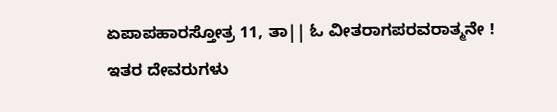ಏಪಾಪಹಾರಸ್ತೋತ್ರ 11, ತಾ|| ಓ ವೀತರಾಗಪರವರಾತ್ಮನೇ ! ಇತರ ದೇವರುಗಳು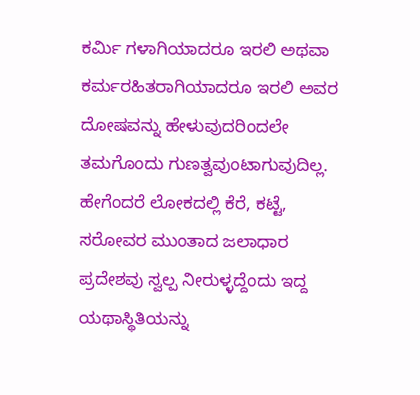ಕರ್ಮಿ ಗಳಾಗಿಯಾದರೂ ಇರಲಿ ಅಥವಾ ಕರ್ಮರಹಿತರಾಗಿಯಾದರೂ ಇರಲಿ ಅವರ ದೋಷವನ್ನು ಹೇಳುವುದರಿಂದಲೇ ತಮಗೊಂದು ಗುಣತ್ವವುಂಟಾಗುವುದಿಲ್ಲ. ಹೇಗೆಂದರೆ ಲೋಕದಲ್ಲಿ ಕೆರೆ, ಕಟ್ಟೆ, ಸರೋವರ ಮುಂತಾದ ಜಲಾಧಾರ ಪ್ರದೇಶವು ಸ್ವಲ್ಪ ನೀರುಳ್ಳದ್ದೆಂದು ಇದ್ದ ಯಥಾಸ್ಥಿತಿಯನ್ನು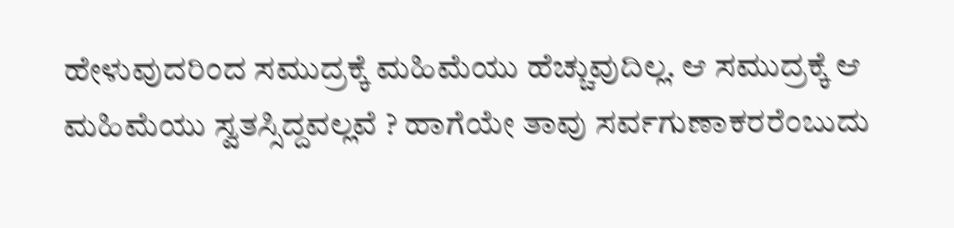ಹೇಳುವುದರಿಂದ ಸಮುದ್ರಕ್ಕೆ ಮಹಿಮೆಯು ಹೆಚ್ಚುವುದಿಲ್ಲ. ಆ ಸಮುದ್ರಕ್ಕೆ ಆ ಮಹಿಮೆಯು ಸ್ವತಸ್ಸಿದ್ದವಲ್ಲವೆ ? ಹಾಗೆಯೇ ತಾವು ಸರ್ವಗುಣಾಕರರೆಂಬುದು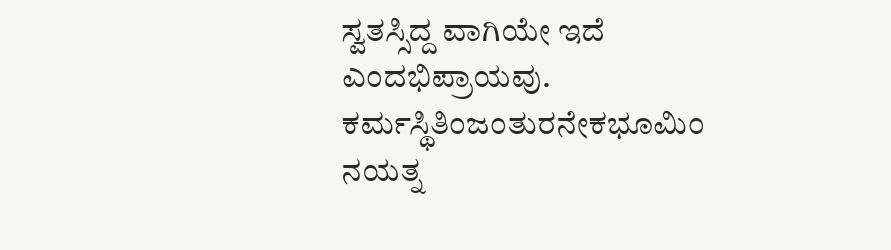ಸ್ವತಸ್ಸಿದ್ದ ವಾಗಿಯೇ ಇದೆ ಎಂದಭಿಪ್ರಾಯವು. ಕರ್ಮಸ್ಥಿತಿಂಜಂತುರನೇಕಭೂಮಿಂ ನಯತ್ನ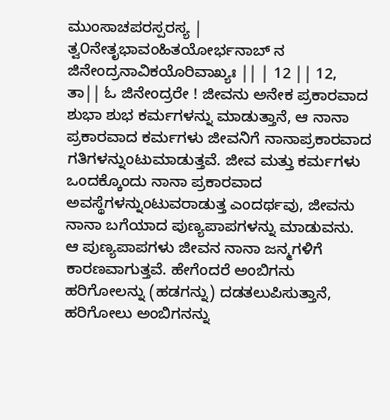ಮುಂಸಾಚಪರಸ್ಪರಸ್ಯ | ತ್ವ೦ನೇತೃಭಾವಂಹಿತಯೋರ್ಭನಾಬ್ ನ ಜಿನೇಂದ್ರನಾವಿಕಯೊರಿವಾಖ್ಯಃ || | 12 || 12, ತಾ|| ಓ ಜಿನೇಂದ್ರರೇ ! ಜೀವನು ಅನೇಕ ಪ್ರಕಾರವಾದ ಶುಭಾ ಶುಭ ಕರ್ಮಗಳನ್ನು ಮಾಡುತ್ತಾನೆ, ಆ ನಾನಾ ಪ್ರಕಾರವಾದ ಕರ್ಮಗಳು ಜೀವನಿಗೆ ನಾನಾಪ್ರಕಾರವಾದ ಗತಿಗಳನ್ನುಂಟುಮಾಡುತ್ತವೆ. ಜೀವ ಮತ್ತು ಕರ್ಮಗಳು ಒಂದಕ್ಕೊಂದು ನಾನಾ ಪ್ರಕಾರವಾದ ಅವಸ್ಥೆಗಳನ್ನುಂಟುವರಾಡುತ್ತ ಎಂದರ್ಥವು, ಜೀವನು ನಾನಾ ಬಗೆಯಾದ ಪುಣ್ಯಪಾಪಗಳನ್ನು ಮಾಡುವನು. ಆ ಪುಣ್ಯಪಾಪಗಳು ಜೀವನ ನಾನಾ ಜನ್ಮಗಳಿಗೆ ಕಾರಣವಾಗುತ್ತವೆ. ಹೇಗೆಂದರೆ ಅಂಬಿಗನು ಹರಿಗೋಲನ್ನು (ಹಡಗನ್ನು) ದಡತಲುಪಿಸುತ್ತಾನೆ, ಹರಿಗೋಲು ಅಂಬಿಗನನ್ನು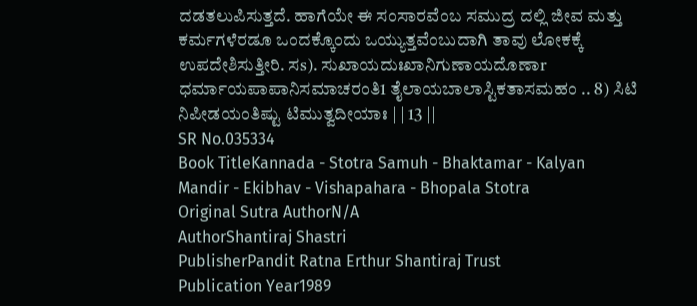ದಡತಲುಪಿಸುತ್ತದೆ. ಹಾಗೆಯೇ ಈ ಸಂಸಾರವೆಂಬ ಸಮುದ್ರ ದಲ್ಲಿ ಜೀವ ಮತ್ತು ಕರ್ಮಗಳೆರಡೂ ಒಂದಕ್ಕೊಂದು ಒಯ್ಯುತ್ತವೆಂಬುದಾಗಿ ತಾವು ಲೋಕಕ್ಕೆ ಉಪದೇಶಿಸುತ್ತೀರಿ. ಸs). ಸುಖಾಯದುಃಖಾನಿಗುಣಾಯದೊಣಾr ಧರ್ಮಾಯಪಾಪಾನಿಸಮಾಚರಂತಿ1 ತೈಲಾಯಬಾಲಾಸ್ಟಿಕತಾಸಮಹಂ .. 8) ಸಿಟಿ ನಿಪೀಡಯಂತಿಷ್ಟು ಟಿಮುತ್ವದೀಯಾಃ | | 13 ||
SR No.035334
Book TitleKannada - Stotra Samuh - Bhaktamar - Kalyan Mandir - Ekibhav - Vishapahara - Bhopala Stotra
Original Sutra AuthorN/A
AuthorShantiraj Shastri
PublisherPandit Ratna Erthur Shantiraj Trust
Publication Year1989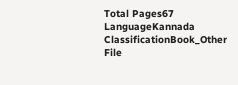Total Pages67
LanguageKannada
ClassificationBook_Other
File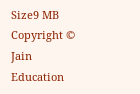Size9 MB
Copyright © Jain Education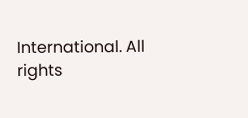International. All rights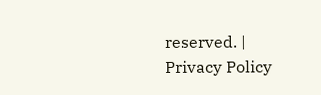reserved. | Privacy Policy